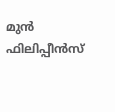മുൻ ഫിലിപ്പീൻസ്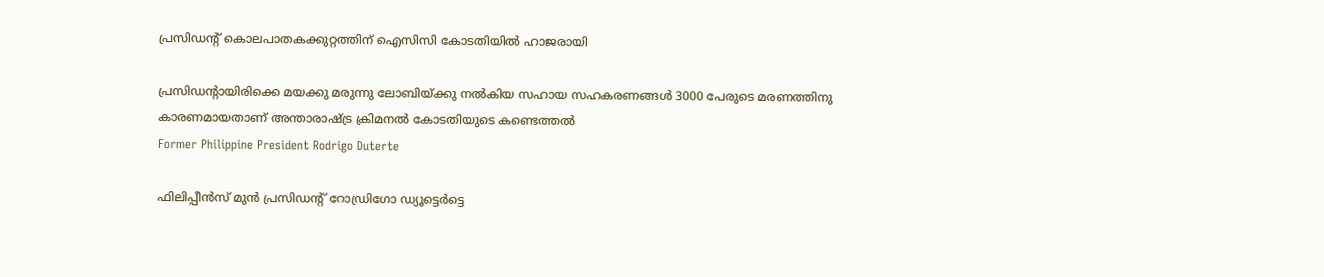പ്രസിഡന്‍റ് കൊലപാതകക്കുറ്റത്തിന് ഐസിസി കോടതിയിൽ ഹാജരായി

പ്രസിഡന്‍റായിരിക്കെ മയക്കു മരുന്നു ലോബിയ്ക്കു നൽകിയ സഹായ സഹകരണങ്ങൾ 3000 പേരുടെ മരണത്തിനു കാരണമായതാണ് അന്താരാഷ്ട്ര ക്രിമനൽ കോടതിയുടെ കണ്ടെത്തൽ
Former Philippine President Rodrigo Duterte

ഫിലിപ്പീൻസ് മുൻ പ്രസിഡന്‍റ് റോഡ്രിഗോ ഡ്യൂട്ടെർട്ടെ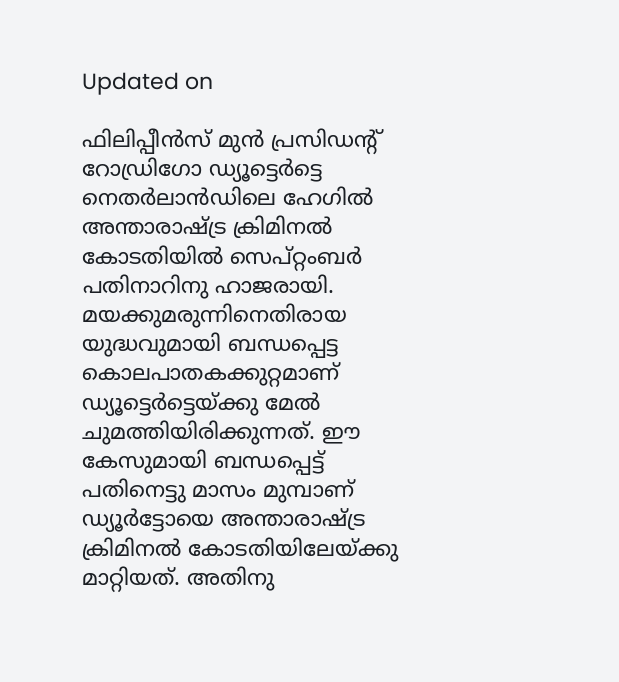Updated on

ഫിലിപ്പീൻസ് മുൻ പ്രസിഡന്‍റ് റോഡ്രിഗോ ഡ്യൂട്ടെർട്ടെ നെതർലാൻഡിലെ ഹേഗിൽ അന്താരാഷ്ട്ര ക്രിമിനൽ കോടതിയിൽ സെപ്റ്റംബർ പതിനാറിനു ഹാജരായി. മയക്കുമരുന്നിനെതിരായ യുദ്ധവുമായി ബന്ധപ്പെട്ട കൊലപാതകക്കുറ്റമാണ് ഡ്യൂട്ടെർട്ടെയ്ക്കു മേൽ ചുമത്തിയിരിക്കുന്നത്. ഈ കേസുമായി ബന്ധപ്പെട്ട് പതിനെട്ടു മാസം മുമ്പാണ് ഡ്യൂർട്ടോയെ അന്താരാഷ്ട്ര ക്രിമിനൽ കോടതിയിലേയ്ക്കു മാറ്റിയത്. അതിനു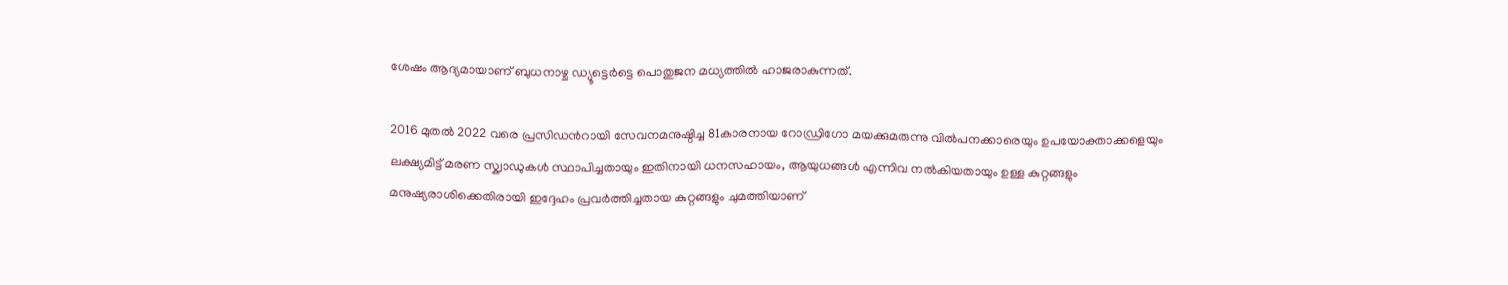ശേഷം ആദ്യമായാണ് ബുധനാഴ്ച ഡ്യൂട്ടെർട്ടെ പൊതുജന മധ്യത്തിൽ ഹാജരാകുന്നത്.

2016 മുതൽ 2022 വരെ പ്രസിഡന്‍റായി സേവനമനുഷ്ഠിച്ച 81കാരനായ റോഡ്രിഗോ മയക്കുമരുന്നു വിൽപനക്കാരെയും ഉപയോക്താക്കളെയും ലക്ഷ്യമിട്ട് മരണ സ്ക്വാഡുകൾ സ്ഥാപിച്ചതായും ഇതിനായി ധനസഹായം, ആയുധങ്ങൾ എന്നിവ നൽകിയതായും ഉള്ള കുറ്റങ്ങളും മനുഷ്യരാശിക്കെതിരായി ഇദ്ദേഹം പ്രവർത്തിച്ചതായ കുറ്റങ്ങളും ചുമത്തിയാണ്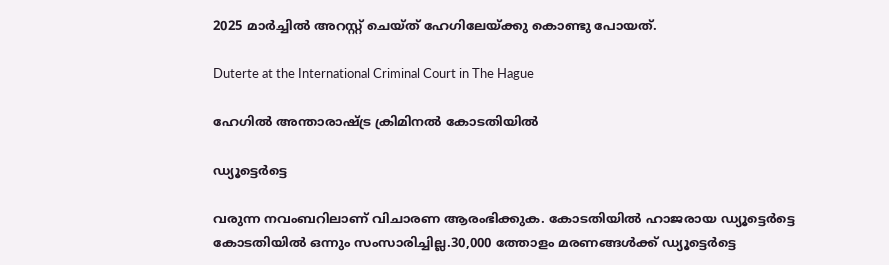2025 മാർച്ചിൽ അറസ്റ്റ് ചെയ്ത് ഹേഗിലേയ്ക്കു കൊണ്ടു പോയത്.

Duterte at the International Criminal Court in The Hague

ഹേഗിൽ അന്താരാഷ്ട്ര ക്രിമിനൽ കോടതിയിൽ

ഡ്യൂട്ടെർട്ടെ

വരുന്ന നവംബറിലാണ് വിചാരണ ആരംഭിക്കുക. കോടതിയിൽ ഹാജരായ ഡ്യൂട്ടെർട്ടെ കോടതിയിൽ ഒന്നും സംസാരിച്ചില്ല.30,000 ത്തോളം മരണങ്ങൾക്ക് ഡ്യൂട്ടെർട്ടെ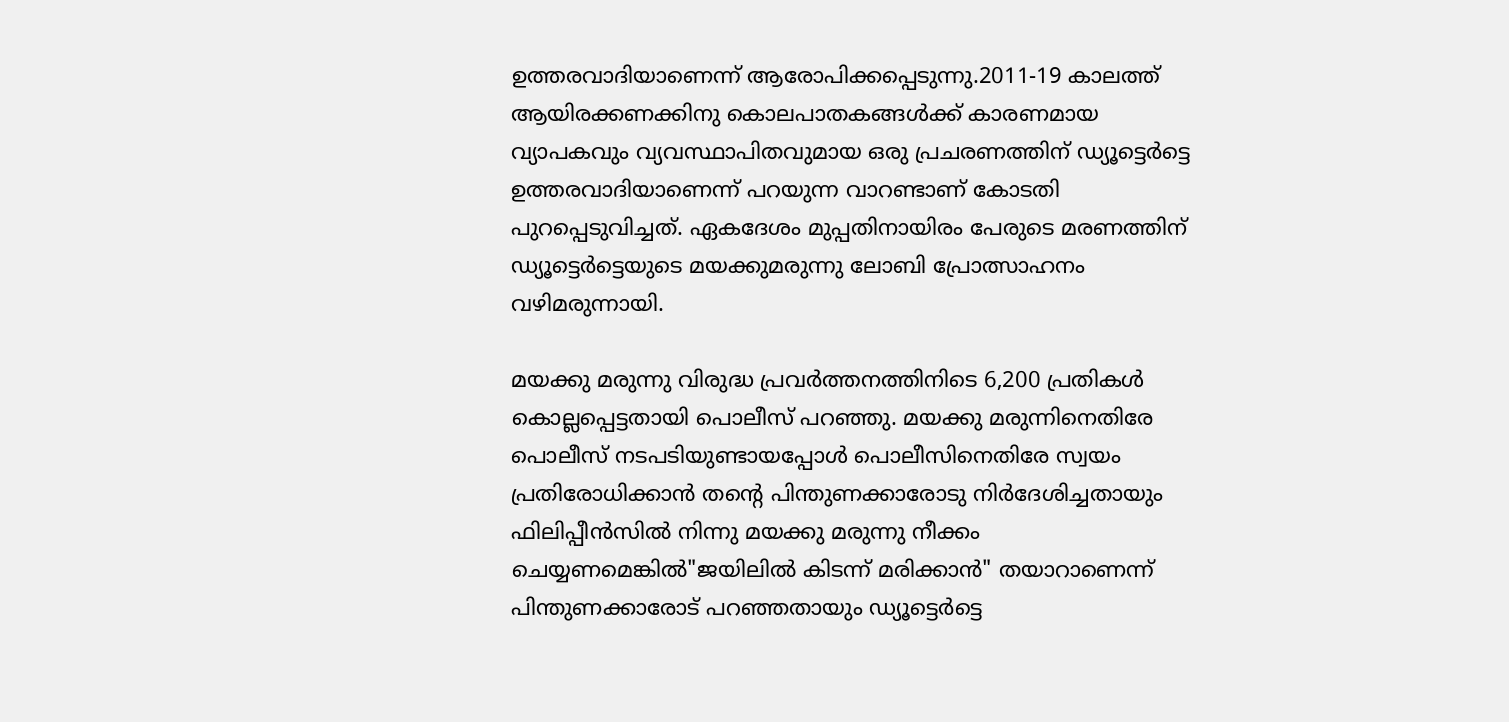ഉത്തരവാദിയാണെന്ന് ആരോപിക്കപ്പെടുന്നു.2011-19 കാലത്ത് ആയിരക്കണക്കിനു കൊലപാതകങ്ങൾക്ക് കാരണമായ വ്യാപകവും വ്യവസ്ഥാപിതവുമായ ഒരു പ്രചരണത്തിന് ഡ്യൂട്ടെർട്ടെ ഉത്തരവാദിയാണെന്ന് പറയുന്ന വാറണ്ടാണ് കോടതി പുറപ്പെടുവിച്ചത്. ഏകദേശം മുപ്പതിനായിരം പേരുടെ മരണത്തിന് ഡ്യൂട്ടെർട്ടെയുടെ മയക്കുമരുന്നു ലോബി പ്രോത്സാഹനം വഴിമരുന്നായി.

മയക്കു മരുന്നു വിരുദ്ധ പ്രവർത്തനത്തിനിടെ 6,200 പ്രതികൾ കൊല്ലപ്പെട്ടതായി പൊലീസ് പറഞ്ഞു. മയക്കു മരുന്നിനെതിരേ പൊലീസ് നടപടിയുണ്ടായപ്പോൾ പൊലീസിനെതിരേ സ്വയം പ്രതിരോധിക്കാൻ തന്‍റെ പിന്തുണക്കാരോടു നിർദേശിച്ചതായും ഫിലിപ്പീൻസിൽ നിന്നു മയക്കു മരുന്നു നീക്കം ചെയ്യണമെങ്കിൽ"ജയിലിൽ കിടന്ന് മരിക്കാൻ" തയാറാണെന്ന് പിന്തുണക്കാരോട് പറഞ്ഞതായും ഡ്യൂട്ടെർട്ടെ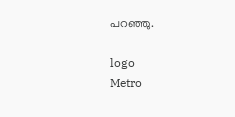പറഞ്ഞു.

logo
Metro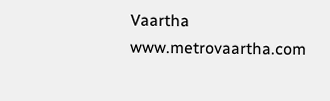Vaartha
www.metrovaartha.com